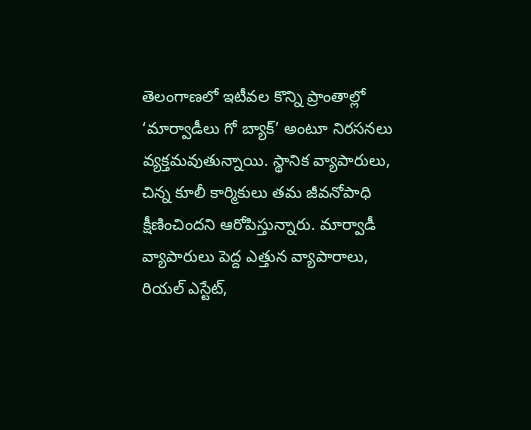తెలంగాణలో ఇటీవల కొన్ని ప్రాంతాల్లో ‘మార్వాడీలు గో బ్యాక్’ అంటూ నిరసనలు వ్యక్తమవుతున్నాయి. స్థానిక వ్యాపారులు, చిన్న కూలీ కార్మికులు తమ జీవనోపాధి క్షీణించిందని ఆరోపిస్తున్నారు. మార్వాడీ వ్యాపారులు పెద్ద ఎత్తున వ్యాపారాలు, రియల్ ఎస్టేట్,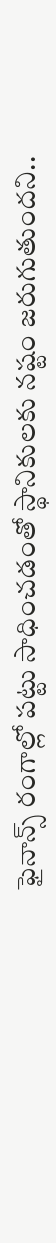ఫైనాన్స్ రంగాల్లో పట్టు సాధించడంతో స్థానికులకు నష్టం జరుగుతుందని..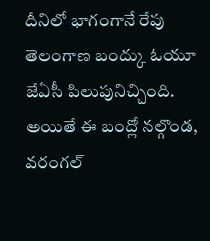దీనిలో భాగంగానే రేపు తెలంగాణ బంద్కు ఓయూ జేఏసీ పిలుపునిచ్చింది. అయితే ఈ బంద్లో నల్గొండ, వరంగల్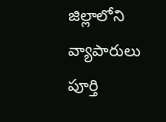జిల్లాలోని వ్యాపారులు పూర్తి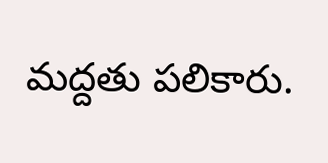మద్దతు పలికారు.